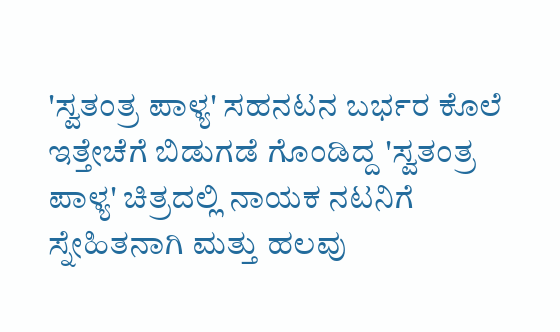'ಸ್ವತಂತ್ರ ಪಾಳ್ಯ' ಸಹನಟನ ಬರ್ಭರ ಕೊಲೆ
ಇತ್ತೇಚೆಗೆ ಬಿಡುಗಡೆ ಗೊಂಡಿದ್ದ 'ಸ್ವತಂತ್ರ ಪಾಳ್ಯ' ಚಿತ್ರದಲ್ಲಿ ನಾಯಕ ನಟನಿಗೆ ಸ್ನೇಹಿತನಾಗಿ ಮತ್ತು ಹಲವು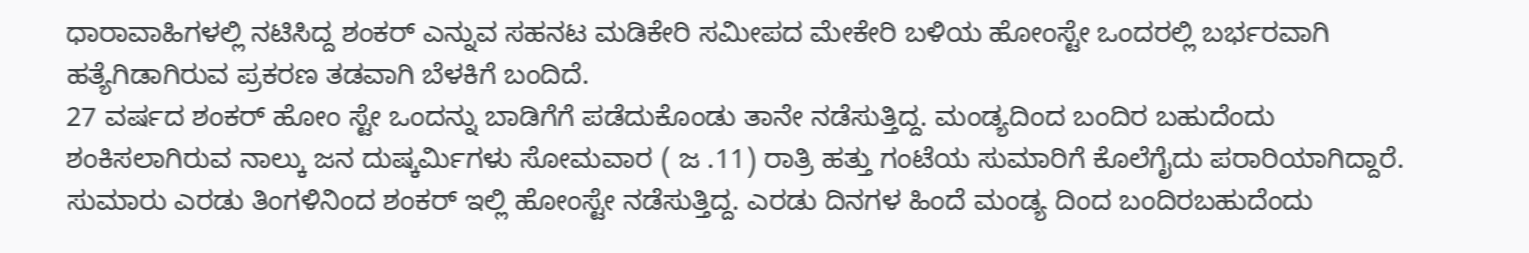ಧಾರಾವಾಹಿಗಳಲ್ಲಿ ನಟಿಸಿದ್ದ ಶಂಕರ್ ಎನ್ನುವ ಸಹನಟ ಮಡಿಕೇರಿ ಸಮೀಪದ ಮೇಕೇರಿ ಬಳಿಯ ಹೋಂಸ್ಟೇ ಒಂದರಲ್ಲಿ ಬರ್ಭರವಾಗಿ ಹತ್ಯೆಗಿಡಾಗಿರುವ ಪ್ರಕರಣ ತಡವಾಗಿ ಬೆಳಕಿಗೆ ಬಂದಿದೆ.
27 ವರ್ಷದ ಶಂಕರ್ ಹೋಂ ಸ್ಟೇ ಒಂದನ್ನು ಬಾಡಿಗೆಗೆ ಪಡೆದುಕೊಂಡು ತಾನೇ ನಡೆಸುತ್ತಿದ್ದ. ಮಂಡ್ಯದಿಂದ ಬಂದಿರ ಬಹುದೆಂದು ಶಂಕಿಸಲಾಗಿರುವ ನಾಲ್ಕು ಜನ ದುಷ್ಕರ್ಮಿಗಳು ಸೋಮವಾರ ( ಜ .11) ರಾತ್ರಿ ಹತ್ತು ಗಂಟೆಯ ಸುಮಾರಿಗೆ ಕೊಲೆಗೈದು ಪರಾರಿಯಾಗಿದ್ದಾರೆ.
ಸುಮಾರು ಎರಡು ತಿಂಗಳಿನಿಂದ ಶಂಕರ್ ಇಲ್ಲಿ ಹೋಂಸ್ಟೇ ನಡೆಸುತ್ತಿದ್ದ. ಎರಡು ದಿನಗಳ ಹಿಂದೆ ಮಂಡ್ಯ ದಿಂದ ಬಂದಿರಬಹುದೆಂದು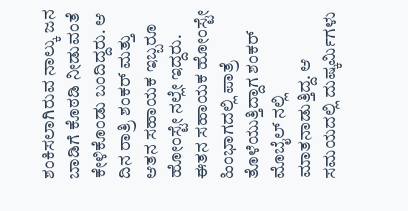ಶಂಕಿಸಲಾಗಿರುವ ನಾಲ್ಕು ಜನ ಬಾಡಿಗೆ ಕೊಠಡಿ ನೀಡುವಂತೆ ಕೇಳಿಕೊಂಡು ಬಂದಿದ್ದರು. ಆ ದಿನ ರಾತ್ರಿ ಶಂಕರ್ ಮತ್ತು ಆತನ ಸಹಾಯಕ ಇಬ್ಬರೂ ಹೋಂಸ್ಟೇ ನಲ್ಲೇ ಇದ್ದರು. ಈತನ ಸಹಾಯಕ ಹೋಂಸ್ಟೇ ಹಿಂಭಾಗದಲ್ಲಿ ಪಾತ್ರೆ ತೊಳೆಯುತ್ತಿದ್ದಾಗ ಶಂಕರ್ ಮೊಬೈಲ್ ನಲ್ಲಿ ಮಾತನಾಡುತ್ತಿದ್ದ. ಆ ಸಮಯದಲ್ಲಿ ದುಷ್ಕರ್ಮಿಗಳು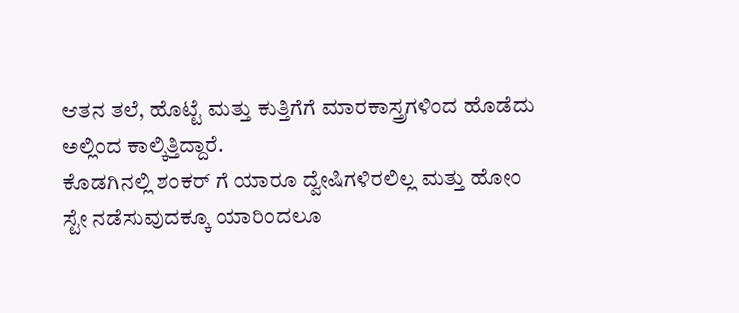ಆತನ ತಲೆ, ಹೊಟ್ಟೆ ಮತ್ತು ಕುತ್ತಿಗೆಗೆ ಮಾರಕಾಸ್ತ್ರಗಳಿಂದ ಹೊಡೆದು ಅಲ್ಲಿಂದ ಕಾಲ್ಕಿತ್ತಿದ್ದಾರೆ.
ಕೊಡಗಿನಲ್ಲಿ ಶಂಕರ್ ಗೆ ಯಾರೂ ದ್ವೇಷಿಗಳಿರಲಿಲ್ಲ ಮತ್ತು ಹೋಂ ಸ್ಟೇ ನಡೆಸುವುದಕ್ಕೂ ಯಾರಿಂದಲೂ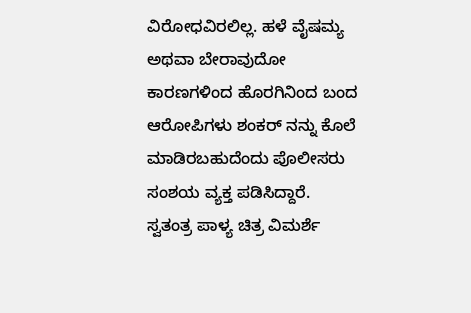ವಿರೋಧವಿರಲಿಲ್ಲ. ಹಳೆ ವೈಷಮ್ಯ ಅಥವಾ ಬೇರಾವುದೋ ಕಾರಣಗಳಿಂದ ಹೊರಗಿನಿಂದ ಬಂದ ಆರೋಪಿಗಳು ಶಂಕರ್ ನನ್ನು ಕೊಲೆ ಮಾಡಿರಬಹುದೆಂದು ಪೊಲೀಸರು ಸಂಶಯ ವ್ಯಕ್ತ ಪಡಿಸಿದ್ದಾರೆ.
ಸ್ವತಂತ್ರ ಪಾಳ್ಯ ಚಿತ್ರ ವಿಮರ್ಶೆ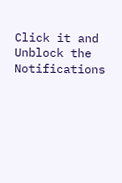Click it and Unblock the Notifications